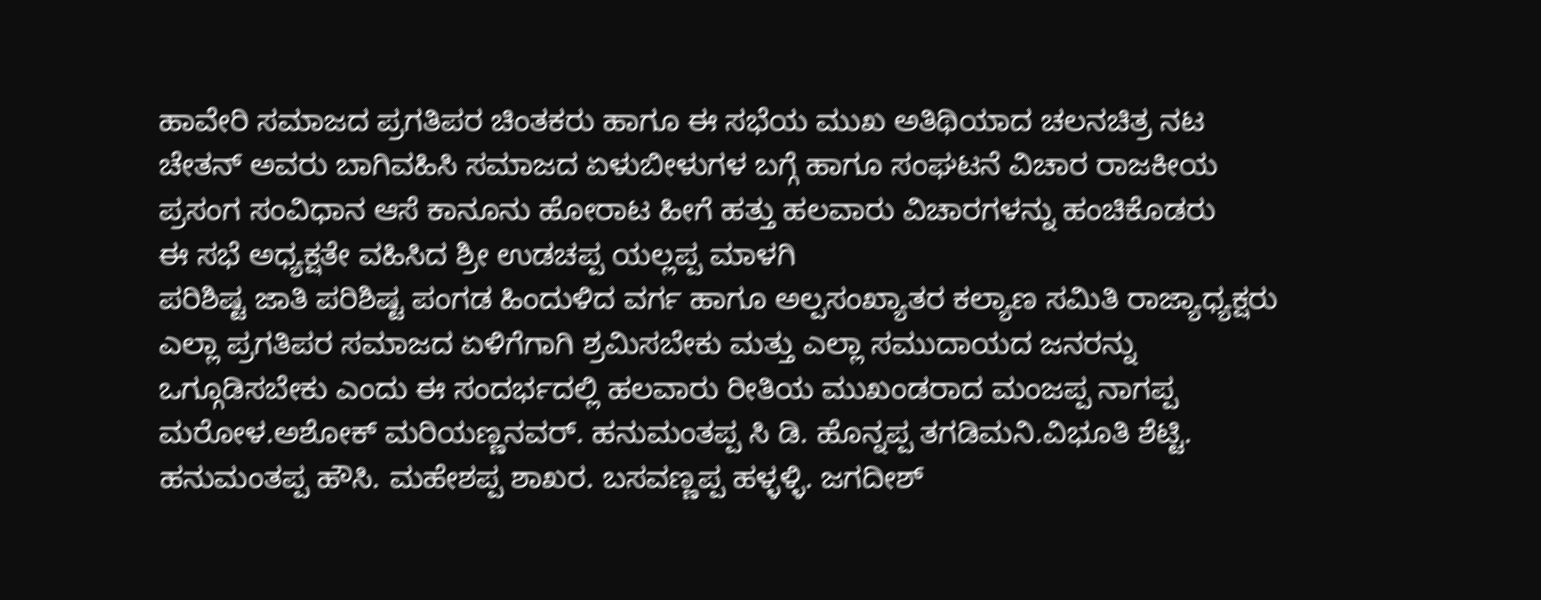ಹಾವೇರಿ ಸಮಾಜದ ಪ್ರಗತಿಪರ ಚಿಂತಕರು ಹಾಗೂ ಈ ಸಭೆಯ ಮುಖ ಅತಿಥಿಯಾದ ಚಲನಚಿತ್ರ ನಟ ಚೇತನ್ ಅವರು ಬಾಗಿವಹಿಸಿ ಸಮಾಜದ ಏಳುಬೀಳುಗಳ ಬಗ್ಗೆ ಹಾಗೂ ಸಂಘಟನೆ ವಿಚಾರ ರಾಜಕೀಯ ಪ್ರಸಂಗ ಸಂವಿಧಾನ ಆಸೆ ಕಾನೂನು ಹೋರಾಟ ಹೀಗೆ ಹತ್ತು ಹಲವಾರು ವಿಚಾರಗಳನ್ನು ಹಂಚಿಕೊಡರು
ಈ ಸಭೆ ಅಧ್ಯಕ್ಷತೇ ವಹಿಸಿದ ಶ್ರೀ ಉಡಚಪ್ಪ ಯಲ್ಲಪ್ಪ ಮಾಳಗಿ
ಪರಿಶಿಷ್ಟ ಜಾತಿ ಪರಿಶಿಷ್ಟ ಪಂಗಡ ಹಿಂದುಳಿದ ವರ್ಗ ಹಾಗೂ ಅಲ್ಪಸಂಖ್ಯಾತರ ಕಲ್ಯಾಣ ಸಮಿತಿ ರಾಜ್ಯಾಧ್ಯಕ್ಷರು ಎಲ್ಲಾ ಪ್ರಗತಿಪರ ಸಮಾಜದ ಏಳಿಗೆಗಾಗಿ ಶ್ರಮಿಸಬೇಕು ಮತ್ತು ಎಲ್ಲಾ ಸಮುದಾಯದ ಜನರನ್ನು ಒಗ್ಗೂಡಿಸಬೇಕು ಎಂದು ಈ ಸಂದರ್ಭದಲ್ಲಿ ಹಲವಾರು ರೀತಿಯ ಮುಖಂಡರಾದ ಮಂಜಪ್ಪ ನಾಗಪ್ಪ ಮರೋಳ.ಅಶೋಕ್ ಮರಿಯಣ್ಣನವರ್. ಹನುಮಂತಪ್ಪ ಸಿ ಡಿ. ಹೊನ್ನಪ್ಪ ತಗಡಿಮನಿ.ವಿಭೂತಿ ಶೆಟ್ಟಿ. ಹನುಮಂತಪ್ಪ ಹೌಸಿ. ಮಹೇಶಪ್ಪ ಶಾಖರ. ಬಸವಣ್ಣಪ್ಪ ಹಳ್ಳಳ್ಳಿ. ಜಗದೀಶ್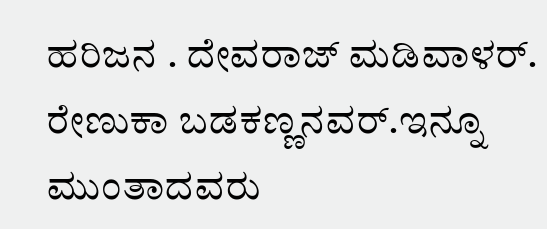ಹರಿಜನ . ದೇವರಾಜ್ ಮಡಿವಾಳರ್. ರೇಣುಕಾ ಬಡಕಣ್ಣನವರ್.ಇನ್ನೂ ಮುಂತಾದವರು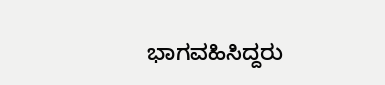ಭಾಗವಹಿಸಿದ್ದರು